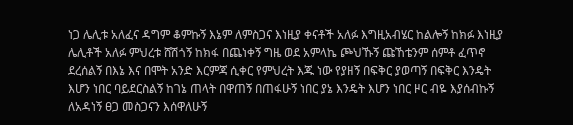ነጋ ሌሊቱ አለፈና ዳግም ቆምኩኝ እኔም ለምስጋና እነዚያ ቀናቶች አለፉ እግዚአብሄር ከልሎኝ ከክፉ እነዚያ ሌሊቶች አለፉ ምህረቱ ሸሽጎኝ ከክፋ በጨነቀኝ ግዜ ወደ አምላኬ ጮህኹኝ ጩኸቴንም ሰምቶ ፈጥኖ ደረሰልኝ በእኔ እና በሞት አንድ እርምጃ ሲቀር የምህረት እጁ ነው የያዘኝ በፍቅር ያወጣኝ በፍቅር እንዴት እሆን ነበር ባይደርስልኝ ከገኔ ጠላት በዋጠኝ በጠፋሁኝ ነበር ያኔ እንዴት እሆን ነበር ዞር ብዬ እያሰብኩኝ ለአዳነኝ ፀጋ መስጋናን እሰዋለሁኝ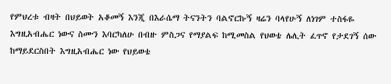የምህረቱ ብዛት በህይወት አቆመኝ እንጂ በእራሴማ ትናንትን ባልኖርኩኝ ዛሬን ባላየሁኝ ለነገም ተስፋዬ እግዚአብሔር ነውና ስሙን እባርካለሁ በብዙ ምስጋና የማያልፍ ከሚመስል የህወቴ ሌሊት ፈጥኖ የታደገኝ ሰው ከማይደርስበት እግዚአብሔር ነው የህይወቴ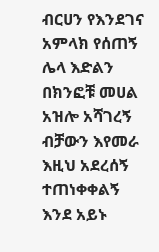ብርሀን የእንደገና አምላክ የሰጠኝ ሌላ እድልን በክንፎቹ መሀል አዝሎ አሻገረኝ ብቻውን እየመራ እዚህ አደረሰኝ ተጠነቀቀልኝ እንደ አይኑ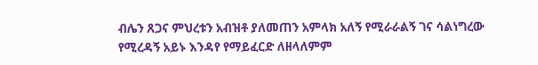ብሌን ጸጋና ምህረቱን አብዝቶ ያለመጠን አምላክ አለኝ የሚራራልኝ ገና ሳልነግረው የሚረዳኝ አይኑ እንዳየ የማይፈርድ ለዘላለምም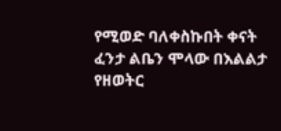የሚወድ ባለቀስኩበት ቀናት ፈንታ ልቤን ሞላው በእልልታ የዘወትር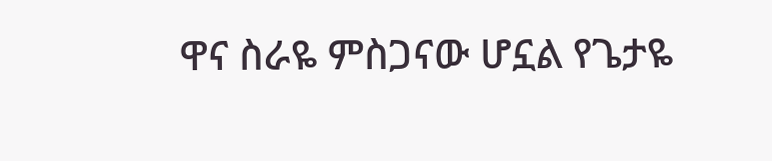ዋና ስራዬ ምስጋናው ሆኗል የጌታዬ